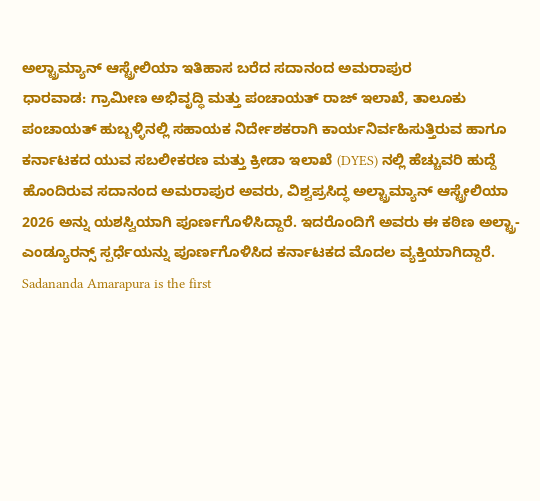ಅಲ್ಟ್ರಾಮ್ಯಾನ್ ಆಸ್ಟ್ರೇಲಿಯಾ ಇತಿಹಾಸ ಬರೆದ ಸದಾನಂದ ಅಮರಾಪುರ
ಧಾರವಾಡ: ಗ್ರಾಮೀಣ ಅಭಿವೃದ್ಧಿ ಮತ್ತು ಪಂಚಾಯತ್ ರಾಜ್ ಇಲಾಖೆ, ತಾಲೂಕು ಪಂಚಾಯತ್ ಹುಬ್ಬಳ್ಳಿನಲ್ಲಿ ಸಹಾಯಕ ನಿರ್ದೇಶಕರಾಗಿ ಕಾರ್ಯನಿರ್ವಹಿಸುತ್ತಿರುವ ಹಾಗೂ ಕರ್ನಾಟಕದ ಯುವ ಸಬಲೀಕರಣ ಮತ್ತು ಕ್ರೀಡಾ ಇಲಾಖೆ (DYES) ನಲ್ಲಿ ಹೆಚ್ಚುವರಿ ಹುದ್ದೆ ಹೊಂದಿರುವ ಸದಾನಂದ ಅಮರಾಪುರ ಅವರು, ವಿಶ್ವಪ್ರಸಿದ್ಧ ಅಲ್ಟ್ರಾಮ್ಯಾನ್ ಆಸ್ಟ್ರೇಲಿಯಾ 2026 ಅನ್ನು ಯಶಸ್ವಿಯಾಗಿ ಪೂರ್ಣಗೊಳಿಸಿದ್ದಾರೆ. ಇದರೊಂದಿಗೆ ಅವರು ಈ ಕಠಿಣ ಅಲ್ಟ್ರಾ-ಎಂಡ್ಯೂರನ್ಸ್ ಸ್ಪರ್ಧೆಯನ್ನು ಪೂರ್ಣಗೊಳಿಸಿದ ಕರ್ನಾಟಕದ ಮೊದಲ ವ್ಯಕ್ತಿಯಾಗಿದ್ದಾರೆ. Sadananda Amarapura is the first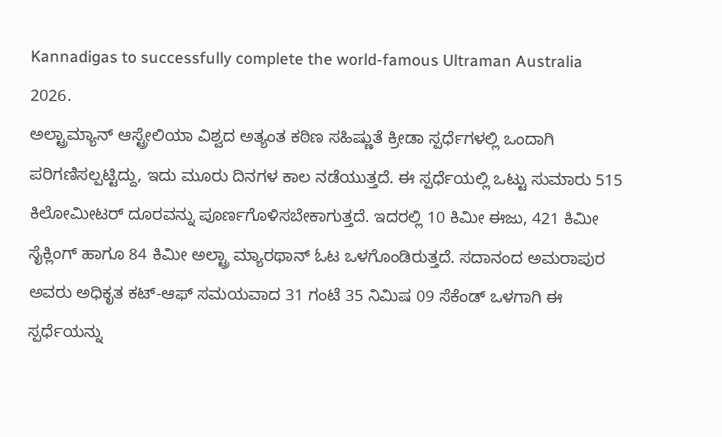Kannadigas to successfully complete the world-famous Ultraman Australia 2026.
ಅಲ್ಟ್ರಾಮ್ಯಾನ್ ಆಸ್ಟ್ರೇಲಿಯಾ ವಿಶ್ವದ ಅತ್ಯಂತ ಕಠಿಣ ಸಹಿಷ್ಣುತೆ ಕ್ರೀಡಾ ಸ್ಪರ್ಧೆಗಳಲ್ಲಿ ಒಂದಾಗಿ ಪರಿಗಣಿಸಲ್ಪಟ್ಟಿದ್ದು, ಇದು ಮೂರು ದಿನಗಳ ಕಾಲ ನಡೆಯುತ್ತದೆ. ಈ ಸ್ಪರ್ಧೆಯಲ್ಲಿ ಒಟ್ಟು ಸುಮಾರು 515 ಕಿಲೋಮೀಟರ್ ದೂರವನ್ನು ಪೂರ್ಣಗೊಳಿಸಬೇಕಾಗುತ್ತದೆ. ಇದರಲ್ಲಿ 10 ಕಿಮೀ ಈಜು, 421 ಕಿಮೀ ಸೈಕ್ಲಿಂಗ್ ಹಾಗೂ 84 ಕಿಮೀ ಅಲ್ಟ್ರಾ ಮ್ಯಾರಥಾನ್ ಓಟ ಒಳಗೊಂಡಿರುತ್ತದೆ. ಸದಾನಂದ ಅಮರಾಪುರ ಅವರು ಅಧಿಕೃತ ಕಟ್-ಆಫ್ ಸಮಯವಾದ 31 ಗಂಟೆ 35 ನಿಮಿಷ 09 ಸೆಕೆಂಡ್ ಒಳಗಾಗಿ ಈ ಸ್ಪರ್ಧೆಯನ್ನು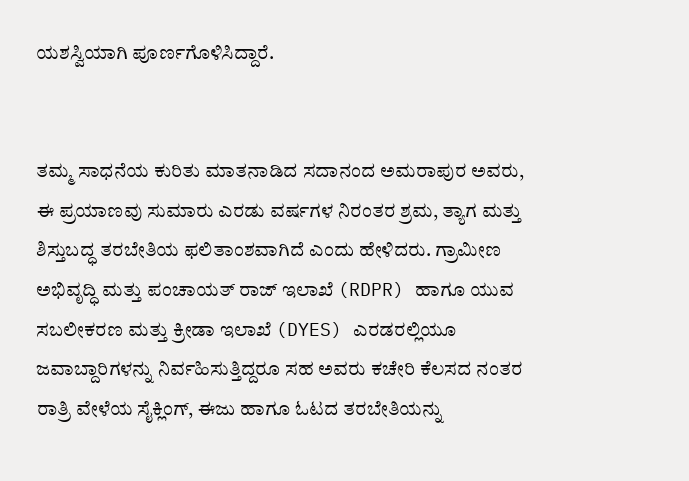ಯಶಸ್ವಿಯಾಗಿ ಪೂರ್ಣಗೊಳಿಸಿದ್ದಾರೆ.


ತಮ್ಮ ಸಾಧನೆಯ ಕುರಿತು ಮಾತನಾಡಿದ ಸದಾನಂದ ಅಮರಾಪುರ ಅವರು, ಈ ಪ್ರಯಾಣವು ಸುಮಾರು ಎರಡು ವರ್ಷಗಳ ನಿರಂತರ ಶ್ರಮ, ತ್ಯಾಗ ಮತ್ತು ಶಿಸ್ತುಬದ್ಧ ತರಬೇತಿಯ ಫಲಿತಾಂಶವಾಗಿದೆ ಎಂದು ಹೇಳಿದರು. ಗ್ರಾಮೀಣ ಅಭಿವೃದ್ಧಿ ಮತ್ತು ಪಂಚಾಯತ್ ರಾಜ್ ಇಲಾಖೆ (RDPR) ಹಾಗೂ ಯುವ ಸಬಲೀಕರಣ ಮತ್ತು ಕ್ರೀಡಾ ಇಲಾಖೆ (DYES) ಎರಡರಲ್ಲಿಯೂ ಜವಾಬ್ದಾರಿಗಳನ್ನು ನಿರ್ವಹಿಸುತ್ತಿದ್ದರೂ ಸಹ ಅವರು ಕಚೇರಿ ಕೆಲಸದ ನಂತರ ರಾತ್ರಿ ವೇಳೆಯ ಸೈಕ್ಲಿಂಗ್, ಈಜು ಹಾಗೂ ಓಟದ ತರಬೇತಿಯನ್ನು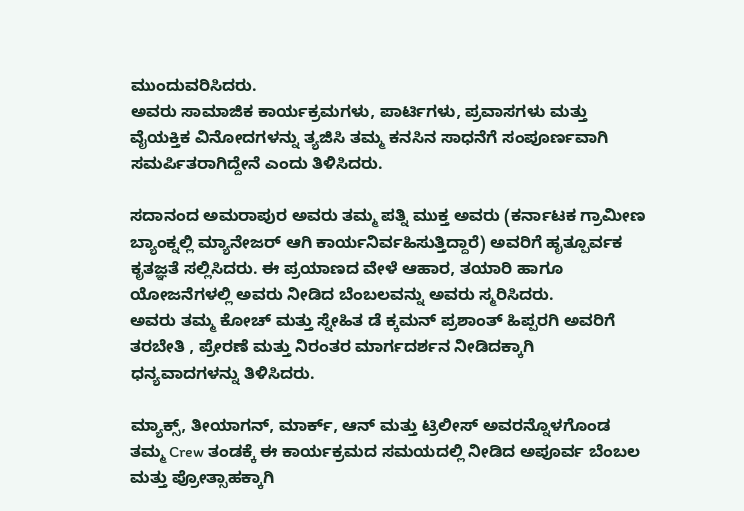ಮುಂದುವರಿಸಿದರು.
ಅವರು ಸಾಮಾಜಿಕ ಕಾರ್ಯಕ್ರಮಗಳು, ಪಾರ್ಟಿಗಳು, ಪ್ರವಾಸಗಳು ಮತ್ತು ವೈಯಕ್ತಿಕ ವಿನೋದಗಳನ್ನು ತ್ಯಜಿಸಿ ತಮ್ಮ ಕನಸಿನ ಸಾಧನೆಗೆ ಸಂಪೂರ್ಣವಾಗಿ ಸಮರ್ಪಿತರಾಗಿದ್ದೇನೆ ಎಂದು ತಿಳಿಸಿದರು.

ಸದಾನಂದ ಅಮರಾಪುರ ಅವರು ತಮ್ಮ ಪತ್ನಿ ಮುಕ್ತ ಅವರು (ಕರ್ನಾಟಕ ಗ್ರಾಮೀಣ ಬ್ಯಾಂಕ್ನಲ್ಲಿ ಮ್ಯಾನೇಜರ್ ಆಗಿ ಕಾರ್ಯನಿರ್ವಹಿಸುತ್ತಿದ್ದಾರೆ) ಅವರಿಗೆ ಹೃತ್ಪೂರ್ವಕ ಕೃತಜ್ಞತೆ ಸಲ್ಲಿಸಿದರು. ಈ ಪ್ರಯಾಣದ ವೇಳೆ ಆಹಾರ, ತಯಾರಿ ಹಾಗೂ ಯೋಜನೆಗಳಲ್ಲಿ ಅವರು ನೀಡಿದ ಬೆಂಬಲವನ್ನು ಅವರು ಸ್ಮರಿಸಿದರು.
ಅವರು ತಮ್ಮ ಕೋಚ್ ಮತ್ತು ಸ್ನೇಹಿತ ಡೆ ಕ್ಕಮನ್ ಪ್ರಶಾಂತ್ ಹಿಪ್ಪರಗಿ ಅವರಿಗೆ ತರಬೇತಿ , ಪ್ರೇರಣೆ ಮತ್ತು ನಿರಂತರ ಮಾರ್ಗದರ್ಶನ ನೀಡಿದಕ್ಕಾಗಿ ಧನ್ಯವಾದಗಳನ್ನು ತಿಳಿಸಿದರು.

ಮ್ಯಾಕ್ಸ್, ತೀಯಾಗನ್, ಮಾರ್ಕ್, ಆನ್ ಮತ್ತು ಟ್ರಿಲೀಸ್ ಅವರನ್ನೊಳಗೊಂಡ ತಮ್ಮ Crew ತಂಡಕ್ಕೆ ಈ ಕಾರ್ಯಕ್ರಮದ ಸಮಯದಲ್ಲಿ ನೀಡಿದ ಅಪೂರ್ವ ಬೆಂಬಲ ಮತ್ತು ಪ್ರೋತ್ಸಾಹಕ್ಕಾಗಿ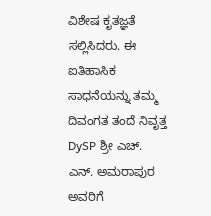ವಿಶೇಷ ಕೃತಜ್ಞತೆ ಸಲ್ಲಿಸಿದರು. ಈ ಐತಿಹಾಸಿಕ ಸಾಧನೆಯನ್ನು ತಮ್ಮ ದಿವಂಗತ ತಂದೆ ನಿವೃತ್ತ DySP ಶ್ರೀ ಎಚ್. ಎನ್. ಅಮರಾಪುರ ಅವರಿಗೆ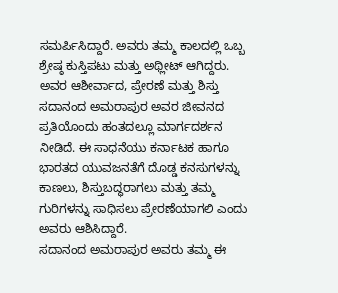ಸಮರ್ಪಿಸಿದ್ದಾರೆ. ಅವರು ತಮ್ಮ ಕಾಲದಲ್ಲಿ ಒಬ್ಬ ಶ್ರೇಷ್ಠ ಕುಸ್ತಿಪಟು ಮತ್ತು ಅಥ್ಲೀಟ್ ಆಗಿದ್ದರು. ಅವರ ಆಶೀರ್ವಾದ, ಪ್ರೇರಣೆ ಮತ್ತು ಶಿಸ್ತು ಸದಾನಂದ ಅಮರಾಪುರ ಅವರ ಜೀವನದ ಪ್ರತಿಯೊಂದು ಹಂತದಲ್ಲೂ ಮಾರ್ಗದರ್ಶನ ನೀಡಿದೆ. ಈ ಸಾಧನೆಯು ಕರ್ನಾಟಕ ಹಾಗೂ ಭಾರತದ ಯುವಜನತೆಗೆ ದೊಡ್ಡ ಕನಸುಗಳನ್ನು ಕಾಣಲು, ಶಿಸ್ತುಬದ್ಧರಾಗಲು ಮತ್ತು ತಮ್ಮ ಗುರಿಗಳನ್ನು ಸಾಧಿಸಲು ಪ್ರೇರಣೆಯಾಗಲಿ ಎಂದು ಅವರು ಆಶಿಸಿದ್ದಾರೆ.
ಸದಾನಂದ ಅಮರಾಪುರ ಅವರು ತಮ್ಮ ಈ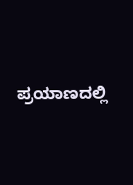ಪ್ರಯಾಣದಲ್ಲಿ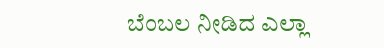ಬೆಂಬಲ ನೀಡಿದ ಎಲ್ಲಾ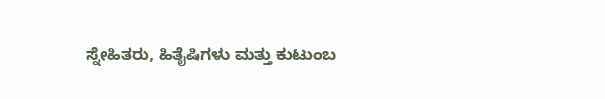ಸ್ನೇಹಿತರು, ಹಿತೈಷಿಗಳು ಮತ್ತು ಕುಟುಂಬ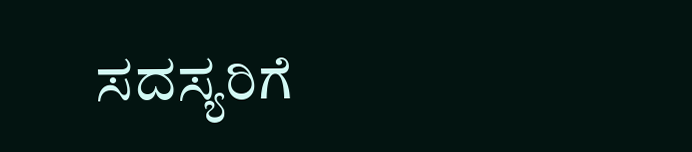ಸದಸ್ಯರಿಗೆ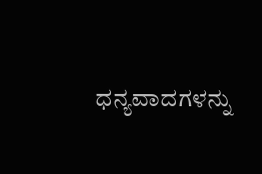ಧನ್ಯವಾದಗಳನ್ನು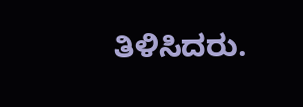ತಿಳಿಸಿದರು.